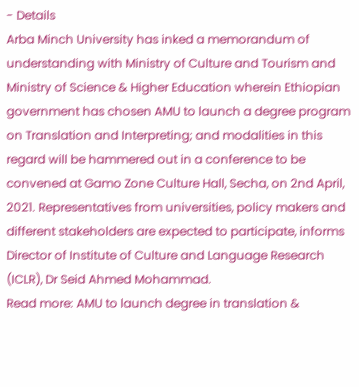- Details
Arba Minch University has inked a memorandum of understanding with Ministry of Culture and Tourism and Ministry of Science & Higher Education wherein Ethiopian government has chosen AMU to launch a degree program on Translation and Interpreting; and modalities in this regard will be hammered out in a conference to be convened at Gamo Zone Culture Hall, Secha, on 2nd April, 2021. Representatives from universities, policy makers and different stakeholders are expected to participate, informs Director of Institute of Culture and Language Research (ICLR), Dr Seid Ahmed Mohammad.
Read more: AMU to launch degree in translation &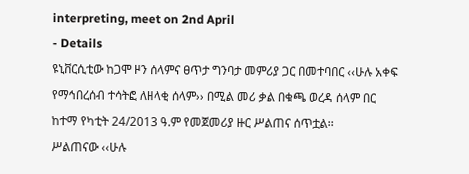interpreting, meet on 2nd April
- Details
ዩኒቨርሲቲው ከጋሞ ዞን ሰላምና ፀጥታ ግንባታ መምሪያ ጋር በመተባበር ‹‹ሁሉ አቀፍ የማኅበረሰብ ተሳትፎ ለዘላቂ ሰላም›› በሚል መሪ ቃል በቁጫ ወረዳ ሰላም በር ከተማ የካቲት 24/2013 ዓ.ም የመጀመሪያ ዙር ሥልጠና ሰጥቷል፡፡
ሥልጠናው ‹‹ሁሉ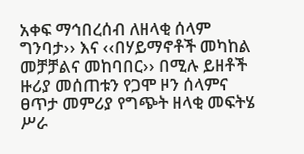አቀፍ ማኅበረሰብ ለዘላቂ ሰላም ግንባታ›› እና ‹‹በሃይማኖቶች መካከል መቻቻልና መከባበር›› በሚሉ ይዘቶች ዙሪያ መሰጠቱን የጋሞ ዞን ሰላምና ፀጥታ መምሪያ የግጭት ዘላቂ መፍትሄ ሥራ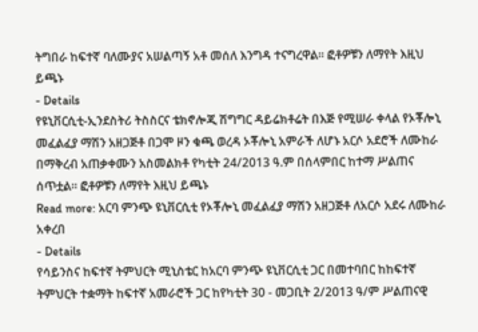ትግበራ ከፍተኛ ባለሙያና አሠልጣኝ አቶ መሰለ እንግዳ ተናግረዋል፡፡ ፎቶዎቹን ለማየት እዚህ ይጫኑ
- Details
የዩኒቨርሲቲ-ኢንደስትሪ ትስስርና ቴክኖሎጂ ሽግግር ዳይሬክቶሬት በእጅ የሚሠራ ቀላል የኦቾሎኒ መፈልፈያ ማሽን አዘጋጅቶ በጋሞ ዞን ቁጫ ወረዳ ኦቾሎኒ አምራች ለሆኑ አርሶ አደሮች ለሙከራ በማቅረብ አጠቃቀሙን አስመልክቶ የካቲት 24/2013 ዓ.ም በሰላምበር ከተማ ሥልጠና ሰጥቷል፡፡ ፎቶዎቹን ለማየት እዚህ ይጫኑ
Read more: አርባ ምንጭ ዩኒቨርሲቲ የኦቾሎኒ መፈልፈያ ማሽን አዘጋጅቶ ለአርሶ አደሩ ለሙከራ አቀረበ
- Details
የሳይንስና ከፍተኛ ትምህርት ሚኒስቴር ከአርባ ምንጭ ዩኒቨርሲቲ ጋር በመተባበር ከከፍተኛ ትምህርት ተቋማት ከፍተኛ አመራሮች ጋር ከየካቲት 30 - መጋቢት 2/2013 ዓ/ም ሥልጠናዊ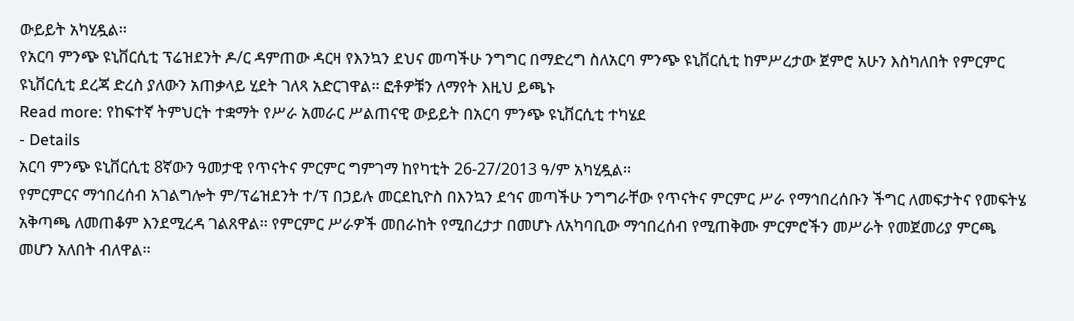ውይይት አካሂዷል፡፡
የአርባ ምንጭ ዩኒቨርሲቲ ፕሬዝደንት ዶ/ር ዳምጠው ዳርዛ የእንኳን ደህና መጣችሁ ንግግር በማድረግ ስለአርባ ምንጭ ዩኒቨርሲቲ ከምሥረታው ጀምሮ አሁን እስካለበት የምርምር ዩኒቨርሲቲ ደረጃ ድረስ ያለውን አጠቃላይ ሂደት ገለጻ አድርገዋል፡፡ ፎቶዎቹን ለማየት እዚህ ይጫኑ
Read more: የከፍተኛ ትምህርት ተቋማት የሥራ አመራር ሥልጠናዊ ውይይት በአርባ ምንጭ ዩኒቨርሲቲ ተካሄደ
- Details
አርባ ምንጭ ዩኒቨርሲቲ 8ኛውን ዓመታዊ የጥናትና ምርምር ግምገማ ከየካቲት 26-27/2013 ዓ/ም አካሂዷል፡፡
የምርምርና ማኅበረሰብ አገልግሎት ም/ፕሬዝደንት ተ/ፕ በኃይሉ መርደኪዮስ በእንኳን ደኅና መጣችሁ ንግግራቸው የጥናትና ምርምር ሥራ የማኅበረሰቡን ችግር ለመፍታትና የመፍትሄ አቅጣጫ ለመጠቆም እንደሚረዳ ገልጸዋል፡፡ የምርምር ሥራዎች መበራከት የሚበረታታ በመሆኑ ለአካባቢው ማኅበረሰብ የሚጠቅሙ ምርምሮችን መሥራት የመጀመሪያ ምርጫ መሆን አለበት ብለዋል፡፡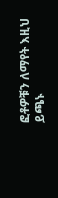ፎቶዎቹን ለማየት እዚህ ይጫኑ